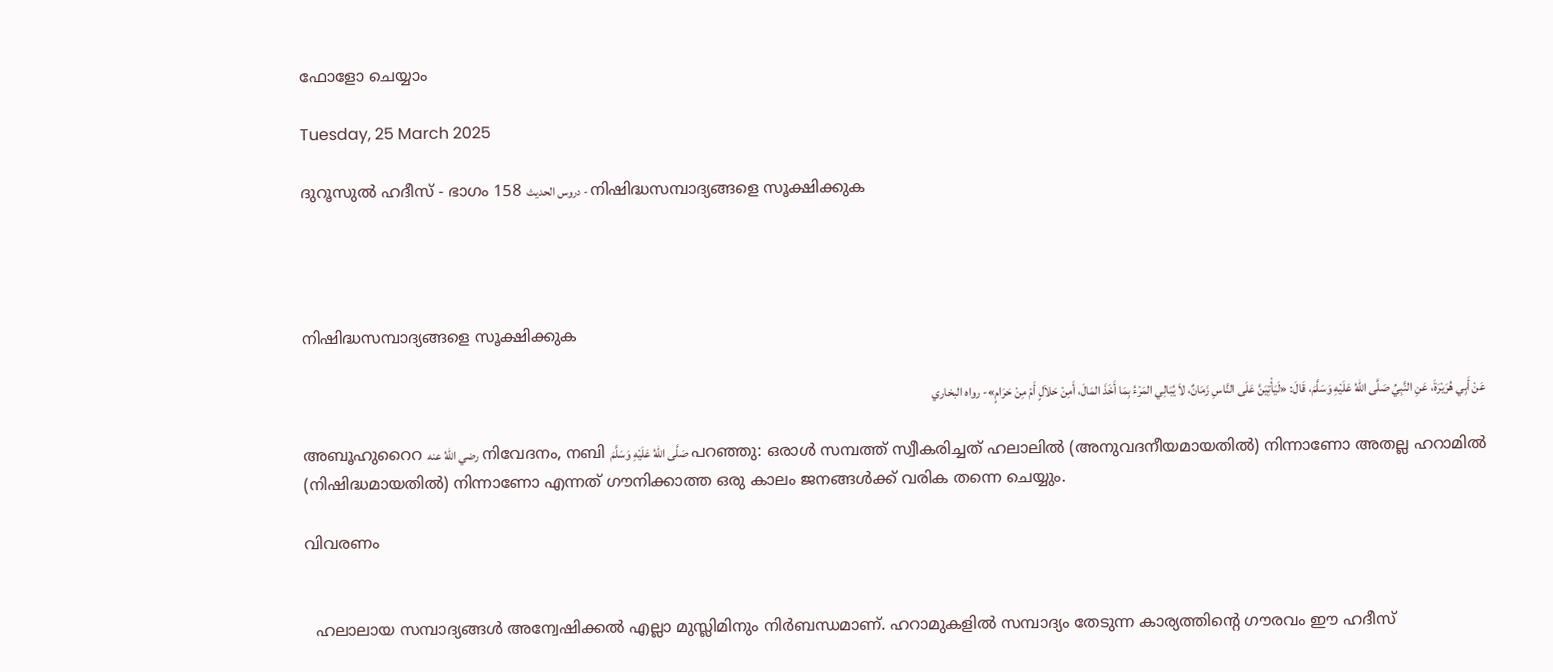ഫോളോ ചെയ്യാം

Tuesday, 25 March 2025

ദുറൂസുല്‍ ഹദീസ് - ഭാഗം 158 دروس الحديث - നിഷിദ്ധസമ്പാദ്യങ്ങളെ സൂക്ഷിക്കുക




നിഷിദ്ധസമ്പാദ്യങ്ങളെ സൂക്ഷിക്കുക

عَنْ أَبِي هُرَيْرَةَ، عَنِ النَّبِيِّ صَلَّى اللهُ عَلَيْهِ وَسَلَّمَ، قَالَ: «لَيَأْتِيَنَّ عَلَى النَّاسِ زَمَانٌ، لاَ يُبَالِي المَرْءُ بِمَا أَخَذَ المَالَ، أَمِنْ حَلاَلٍ أَمْ مِنْ حَرَامٍ»- رواه البخاري

അബൂഹുറൈറ رضي اللهُ عنه നിവേദനം, നബി صَلَّى اللهُ عَلَيْهِ وَسَلَّمَ പറഞ്ഞു: ഒരാള്‍ സമ്പത്ത് സ്വീകരിച്ചത് ഹലാലില്‍ (അനുവദനീയമായതില്‍) നിന്നാണോ അതല്ല ഹറാമില്‍ (നിഷിദ്ധമായതില്‍) നിന്നാണോ എന്നത് ഗൗനിക്കാത്ത ഒരു കാലം ജനങ്ങള്‍ക്ക് വരിക തന്നെ ചെയ്യും.

വിവരണം


  ഹലാലായ സമ്പാദ്യങ്ങള്‍ അന്വേഷിക്കല്‍ എല്ലാ മുസ്ലിമിനും നിര്‍ബന്ധമാണ്. ഹറാമുകളില്‍ സമ്പാദ്യം തേടുന്ന കാര്യത്തിന്‍റെ ഗൗരവം ഈ ഹദീസ്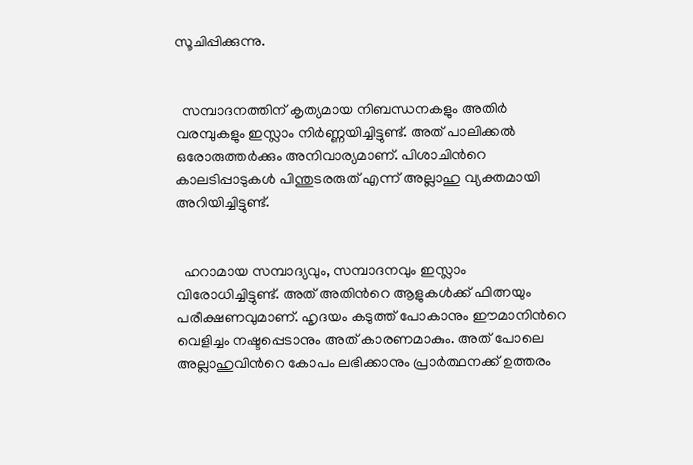സൂചിപ്പിക്കുന്നു.


  സമ്പാദനത്തിന് കൃത്യമായ നിബന്ധനകളും അതിര്‍ വരമ്പുകളും ഇസ്ലാം നിര്‍ണ്ണയിച്ചിട്ടുണ്ട്. അത് പാലിക്കല്‍ ഒരോരുത്തര്‍ക്കും അനിവാര്യമാണ്. പിശാചിന്‍റെ കാലടിപ്പാടുകള്‍ പിന്തുടരരുത് എന്ന് അല്ലാഹു വ്യക്തമായി അറിയിച്ചിട്ടുണ്ട്.


  ഹറാമായ സമ്പാദ്യവും, സമ്പാദനവും ഇസ്ലാം വിരോധിച്ചിട്ടുണ്ട്. അത് അതിന്‍റെ ആളുകള്‍ക്ക് ഫിത്നയും പരീക്ഷണവുമാണ്. ഹൃദയം കടുത്ത് പോകാനും ഈമാനിന്‍റെ വെളിച്ചം നഷ്ടപ്പെടാനും അത് കാരണമാകും. അത് പോലെ അല്ലാഹുവിന്‍റെ കോപം ലഭിക്കാനും പ്രാര്‍ത്ഥനക്ക് ഉത്തരം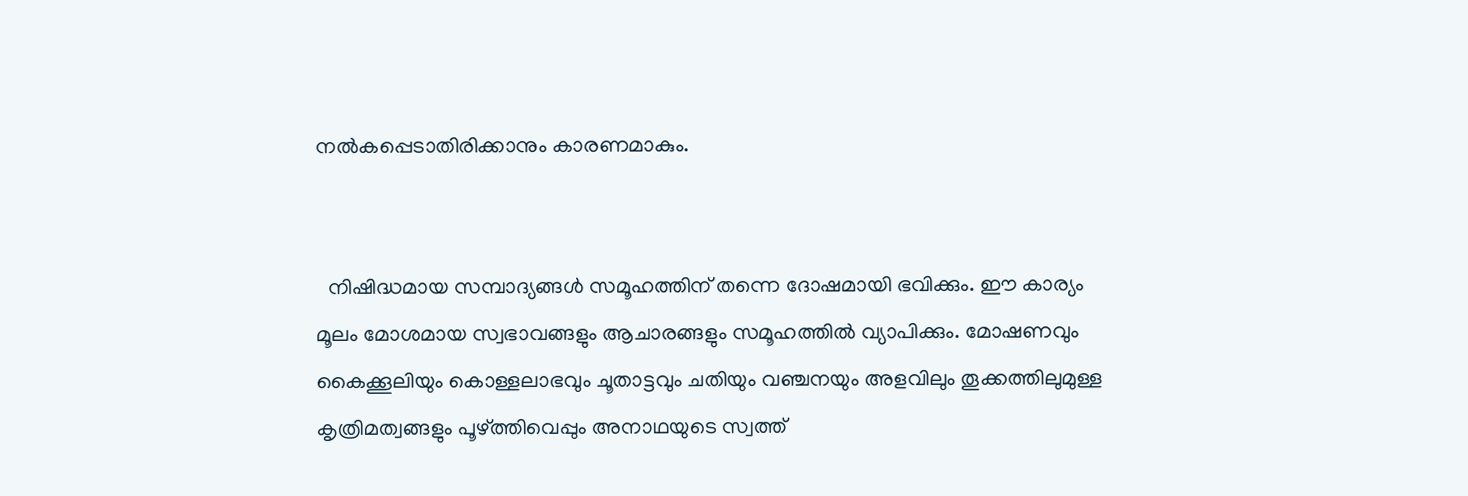നല്‍കപ്പെടാതിരിക്കാനും കാരണമാകും.


  നിഷിദ്ധമായ സമ്പാദ്യങ്ങള്‍ സമൂഹത്തിന് തന്നെ ദോഷമായി ഭവിക്കും. ഈ കാര്യം മൂലം മോശമായ സ്വഭാവങ്ങളും ആചാരങ്ങളും സമൂഹത്തില്‍ വ്യാപിക്കും. മോഷണവും കൈക്കൂലിയും കൊള്ളലാഭവും ചൂതാട്ടവും ചതിയും വഞ്ചനയും അളവിലും തൂക്കത്തിലുമുള്ള കൃത്രിമത്വങ്ങളും പൂഴ്ത്തിവെപ്പും അനാഥയുടെ സ്വത്ത്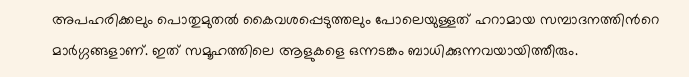അപഹരിക്കലും പൊതുമുതല്‍ കൈവശപ്പെടുത്തലും പോലെയുള്ളത് ഹറാമായ സമ്പാദനത്തിന്‍റെ മാര്‍ഗ്ഗങ്ങളാണ്. ഇത് സമൂഹത്തിലെ ആളുകളെ ഒന്നടങ്കം ബാധിക്കുന്നവയായിത്തീരും.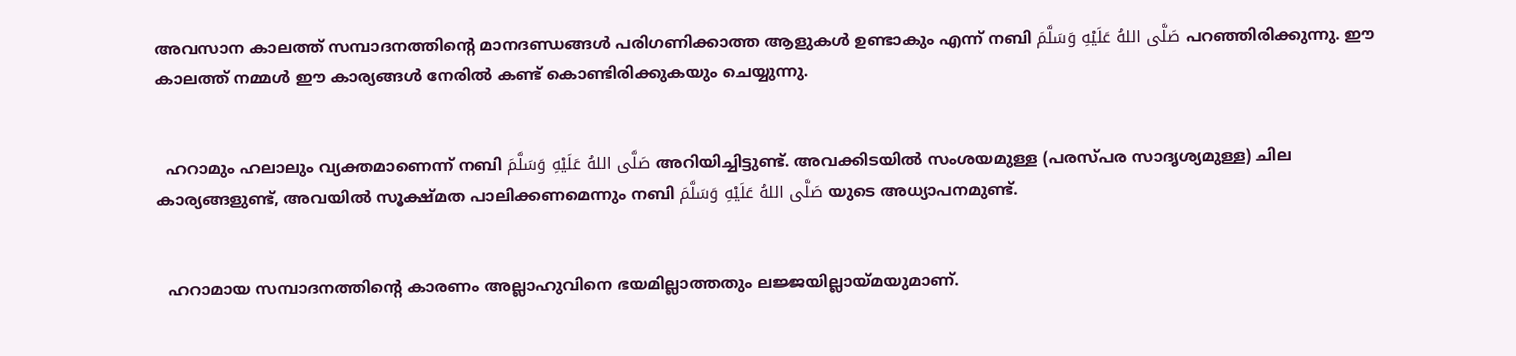അവസാന കാലത്ത് സമ്പാദനത്തിന്‍റെ മാനദണ്ഡങ്ങള്‍ പരിഗണിക്കാത്ത ആളുകള്‍ ഉണ്ടാകും എന്ന് നബി صَلَّى اللهُ عَلَيْهِ وَسَلَّمَ പറഞ്ഞിരിക്കുന്നു. ഈ കാലത്ത് നമ്മള്‍ ഈ കാര്യങ്ങള്‍ നേരില്‍ കണ്ട് കൊണ്ടിരിക്കുകയും ചെയ്യുന്നു.


  ഹറാമും ഹലാലും വ്യക്തമാണെന്ന് നബി صَلَّى اللهُ عَلَيْهِ وَسَلَّمَ അറിയിച്ചിട്ടുണ്ട്. അവക്കിടയില്‍ സംശയമുള്ള (പരസ്പര സാദൃശ്യമുള്ള) ചില കാര്യങ്ങളുണ്ട്, അവയില്‍ സൂക്ഷ്മത പാലിക്കണമെന്നും നബി صَلَّى اللهُ عَلَيْهِ وَسَلَّمَ യുടെ അധ്യാപനമുണ്ട്.


  ഹറാമായ സമ്പാദനത്തിന്‍റെ കാരണം അല്ലാഹുവിനെ ഭയമില്ലാത്തതും ലജ്ജയില്ലായ്മയുമാണ്.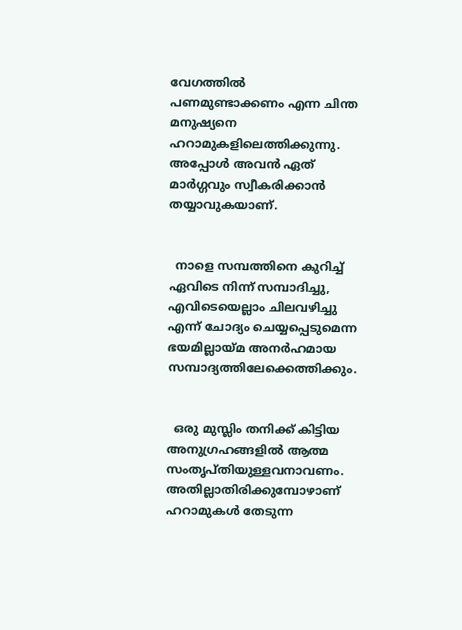വേഗത്തില്‍ പണമുണ്ടാക്കണം എന്ന ചിന്ത മനുഷ്യനെ ഹറാമുകളിലെത്തിക്കുന്നു. അപ്പോള്‍ അവന്‍ ഏത് മാര്‍ഗ്ഗവും സ്വീകരിക്കാന്‍ തയ്യാവുകയാണ്.


  നാളെ സമ്പത്തിനെ കുറിച്ച് ഏവിടെ നിന്ന് സമ്പാദിച്ചു, എവിടെയെല്ലാം ചിലവഴിച്ചു എന്ന് ചോദ്യം ചെയ്യപ്പെടുമെന്ന ഭയമില്ലായ്മ അനര്‍ഹമായ സമ്പാദ്യത്തിലേക്കെത്തിക്കും.


  ഒരു മുസ്ലിം തനിക്ക് കിട്ടിയ അനുഗ്രഹങ്ങളില്‍ ആത്മ സംതൃപ്തിയുള്ളവനാവണം. അതില്ലാതിരിക്കുമ്പോഴാണ് ഹറാമുകള്‍ തേടുന്ന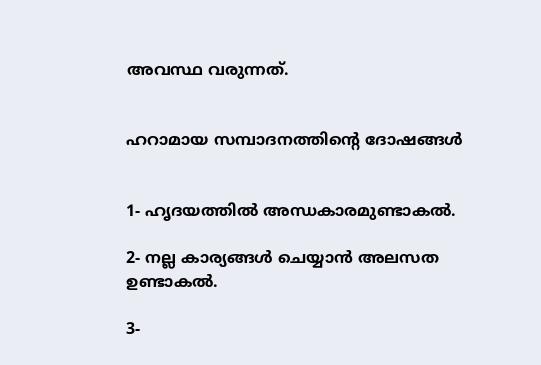അവസ്ഥ വരുന്നത്.


ഹറാമായ സമ്പാദനത്തിന്‍റെ ദോഷങ്ങള്‍


1- ഹൃദയത്തില്‍ അന്ധകാരമുണ്ടാകല്‍.

2- നല്ല കാര്യങ്ങള്‍ ചെയ്യാന്‍ അലസത ഉണ്ടാകല്‍.

3-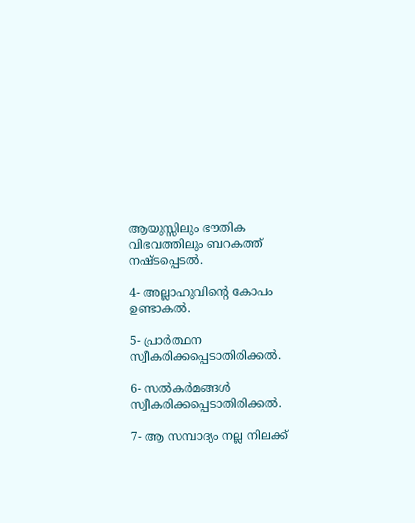ആയുസ്സിലും ഭൗതിക വിഭവത്തിലും ബറകത്ത് നഷ്ടപ്പെടല്‍.

4- അല്ലാഹുവിന്‍റെ കോപം ഉണ്ടാകല്‍.

5- പ്രാര്‍ത്ഥന സ്വീകരിക്കപ്പെടാതിരിക്കല്‍.

6- സല്‍കര്‍മങ്ങള്‍ സ്വീകരിക്കപ്പെടാതിരിക്കല്‍.

7- ആ സമ്പാദ്യം നല്ല നിലക്ക്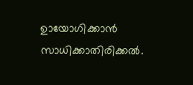ഉായോഗിക്കാന്‍ സാധിക്കാതിരിക്കല്‍.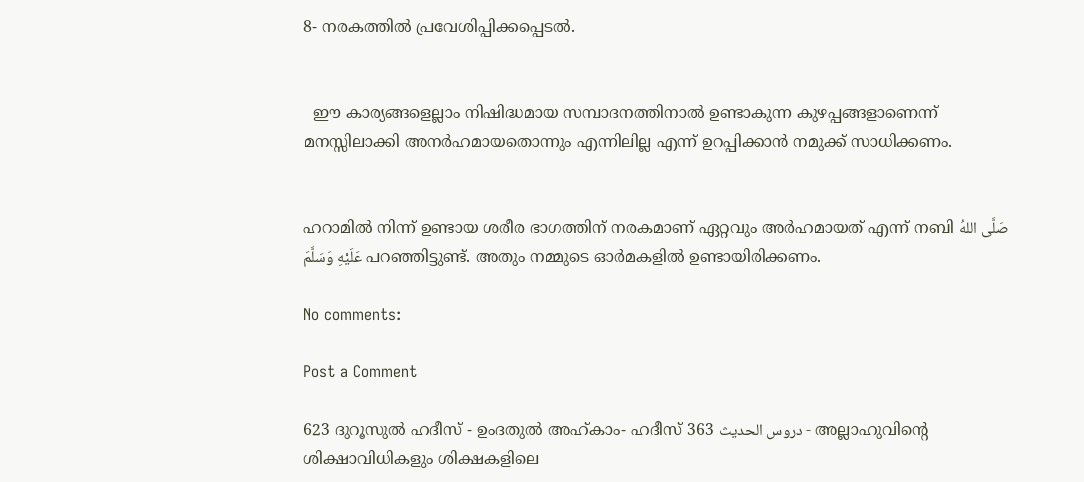8- നരകത്തില്‍ പ്രവേശിപ്പിക്കപ്പെടല്‍.


  ഈ കാര്യങ്ങളെല്ലാം നിഷിദ്ധമായ സമ്പാദനത്തിനാല്‍ ഉണ്ടാകുന്ന കുഴപ്പങ്ങളാണെന്ന് മനസ്സിലാക്കി അനര്‍ഹമായതൊന്നും എന്നിലില്ല എന്ന് ഉറപ്പിക്കാന്‍ നമുക്ക് സാധിക്കണം.


ഹറാമില്‍ നിന്ന് ഉണ്ടായ ശരീര ഭാഗത്തിന് നരകമാണ് ഏറ്റവും അര്‍ഹമായത് എന്ന് നബി صَلَّى اللهُ عَلَيْهِ وَسَلَّمَ പറഞ്ഞിട്ടുണ്ട്. അതും നമ്മുടെ ഓര്‍മകളില്‍ ഉണ്ടായിരിക്കണം.

No comments:

Post a Comment

623 ദുറൂസുല്‍ ഹദീസ് - ഉംദതുല്‍ അഹ്കാം- ഹദീസ് 363 دروس الحديث - അല്ലാഹുവിന്‍റെ ശിക്ഷാവിധികളും ശിക്ഷകളിലെ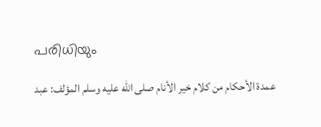പരിധിയും

    عمدة الأحكام من كلام خير الأنام صلى الله عليه وسلم المؤلف: عبد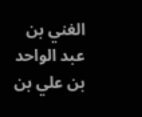الغني بن عبد الواحد بن علي بن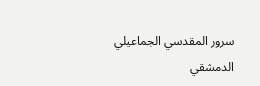سرور المقدسي الجماعيلي الدمشقي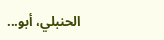الحنبلي، أبو...